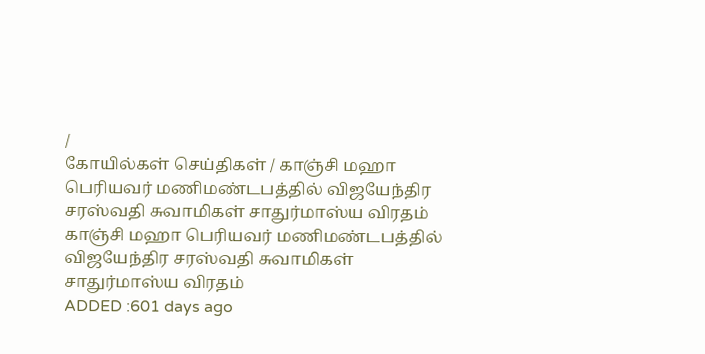/
கோயில்கள் செய்திகள் / காஞ்சி மஹா பெரியவர் மணிமண்டபத்தில் விஜயேந்திர சரஸ்வதி சுவாமிகள் சாதுர்மாஸ்ய விரதம்
காஞ்சி மஹா பெரியவர் மணிமண்டபத்தில் விஜயேந்திர சரஸ்வதி சுவாமிகள் சாதுர்மாஸ்ய விரதம்
ADDED :601 days ago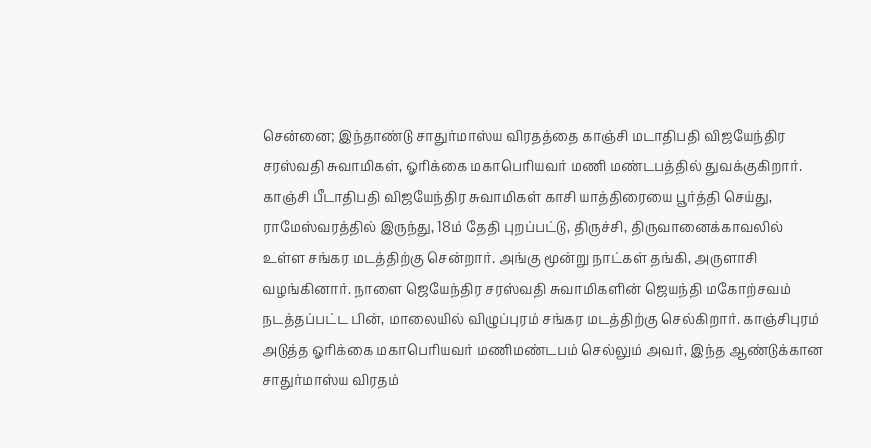சென்னை; இந்தாண்டு சாதுர்மாஸ்ய விரதத்தை காஞ்சி மடாதிபதி விஜயேந்திர சரஸ்வதி சுவாமிகள், ஓரிக்கை மகாபெரியவர் மணி மண்டபத்தில் துவக்குகிறார்.
காஞ்சி பீடாதிபதி விஜயேந்திர சுவாமிகள் காசி யாத்திரையை பூர்த்தி செய்து, ராமேஸ்வரத்தில் இருந்து, 18ம் தேதி புறப்பட்டு, திருச்சி, திருவானைக்காவலில் உள்ள சங்கர மடத்திற்கு சென்றார். அங்கு மூன்று நாட்கள் தங்கி, அருளாசி வழங்கினார். நாளை ஜெயேந்திர சரஸ்வதி சுவாமிகளின் ஜெயந்தி மகோற்சவம் நடத்தப்பட்ட பின், மாலையில் விழுப்புரம் சங்கர மடத்திற்கு செல்கிறார். காஞ்சிபுரம் அடுத்த ஓரிக்கை மகாபெரியவர் மணிமண்டபம் செல்லும் அவர், இந்த ஆண்டுக்கான சாதுர்மாஸ்ய விரதம்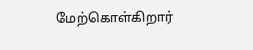மேற்கொள்கிறார்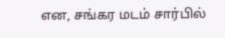என, சங்கர மடம் சார்பில்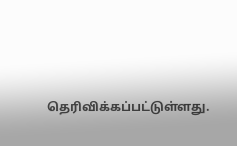தெரிவிக்கப்பட்டுள்ளது.